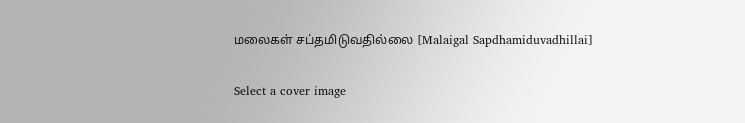மலைகள் சப்தமிடுவதில்லை [Malaigal Sapdhamiduvadhillai]

Select a cover image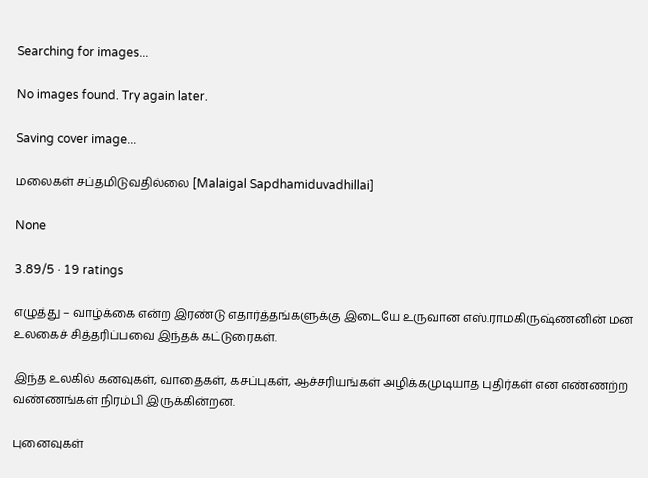Searching for images...

No images found. Try again later.

Saving cover image...

மலைகள் சப்தமிடுவதில்லை [Malaigal Sapdhamiduvadhillai]

None

3.89/5 · 19 ratings

எழுத்து – வாழ்க்கை என்ற இரண்டு எதார்த்தங்களுக்கு இடையே உருவான எஸ்.ராமகிருஷ்ணனின் மன உலகைச் சித்தரிப்பவை இந்தக் கட்டுரைகள்.

இந்த உலகில் கனவுகள், வாதைகள், கசப்புகள், ஆச்சரியங்கள் அழிக்கமுடியாத புதிர்கள் என எண்ணற்ற வண்ணங்கள் நிரம்பி இருக்கின்றன.

புனைவுகள்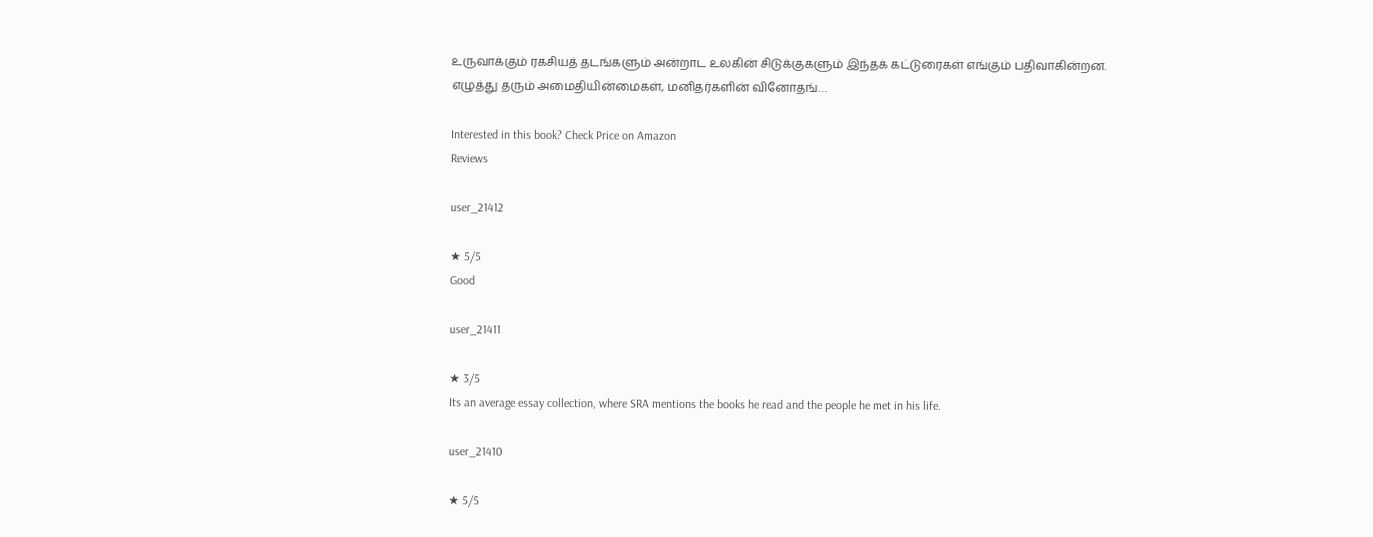உருவாக்கும் ரகசியத் தடங்களும் அன்றாட உலகின் சிடுக்குகளும் இந்தக் கட்டுரைகள் எங்கும் பதிவாகின்றன. எழுத்து தரும் அமைதியின்மைகள், மனிதர்களின் வினோதங்…

Interested in this book? Check Price on Amazon
Reviews

user_21412

★ 5/5
Good

user_21411

★ 3/5
Its an average essay collection, where SRA mentions the books he read and the people he met in his life.

user_21410

★ 5/5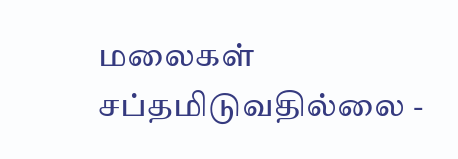மலைகள் சப்தமிடுவதில்லை -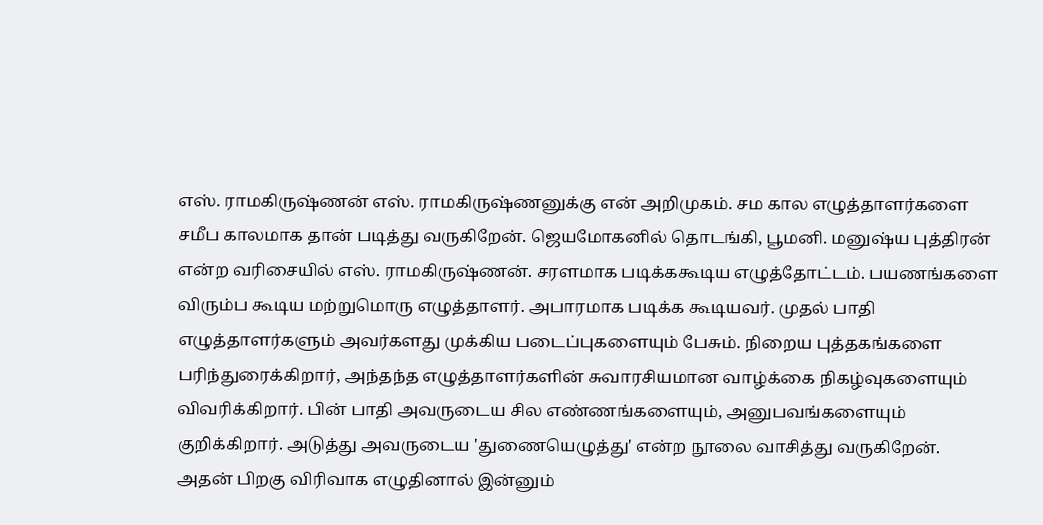எஸ். ராமகிருஷ்ணன் எஸ். ராமகிருஷ்ணனுக்கு என் அறிமுகம். சம கால எழுத்தாளர்களை சமீப காலமாக தான் படித்து வருகிறேன். ஜெயமோகனில் தொடங்கி, பூமனி. மனுஷ்ய புத்திரன் என்ற வரிசையில் எஸ். ராமகிருஷ்ணன். சரளமாக படிக்ககூடிய எழுத்தோட்டம். பயணங்களை விரும்ப கூடிய மற்றுமொரு எழுத்தாளர். அபாரமாக படிக்க கூடியவர். முதல் பாதி எழுத்தாளர்களும் அவர்களது முக்கிய படைப்புகளையும் பேசும். நிறைய புத்தகங்களை பரிந்துரைக்கிறார், அந்தந்த எழுத்தாளர்களின் சுவாரசியமான வாழ்க்கை நிகழ்வுகளையும் விவரிக்கிறார். பின் பாதி அவருடைய சில எண்ணங்களையும், அனுபவங்களையும் குறிக்கிறார். அடுத்து அவருடைய 'துணையெழுத்து' என்ற நூலை வாசித்து வருகிறேன். அதன் பிறகு விரிவாக எழுதினால் இன்னும்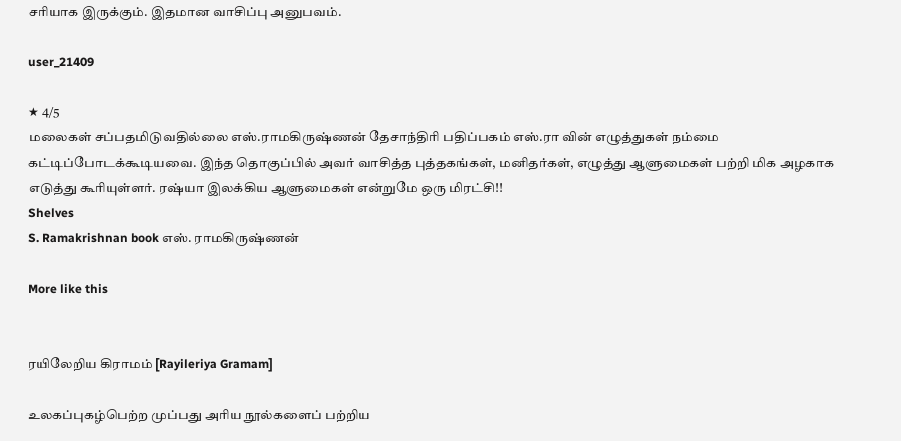சரியாக இருக்கும். இதமான வாசிப்பு அனுபவம்.

user_21409

★ 4/5
மலைகள் சப்பதமிடுவதில்லை எஸ்.ராமகிருஷ்ணன் தேசாந்திரி பதிப்பகம் எஸ்.ரா வின் எழுத்துகள் நம்மை கட்டிப்போடக்கூடியவை. இந்த தொகுப்பில் அவர் வாசித்த புத்தகங்கள், மனிதர்கள், எழுத்து ஆளுமைகள் பற்றி மிக அழகாக எடுத்து கூரியுள்ளர். ரஷ்யா இலக்கிய ஆளுமைகள் என்றுமே ஒரு மிரட்சி!!
Shelves
S. Ramakrishnan book எஸ். ராமகிருஷ்ணன்

More like this


ரயிலேறிய கிராமம் [Rayileriya Gramam]

உலகப்புகழ்பெற்ற முப்பது அரிய நூல்களைப் பற்றிய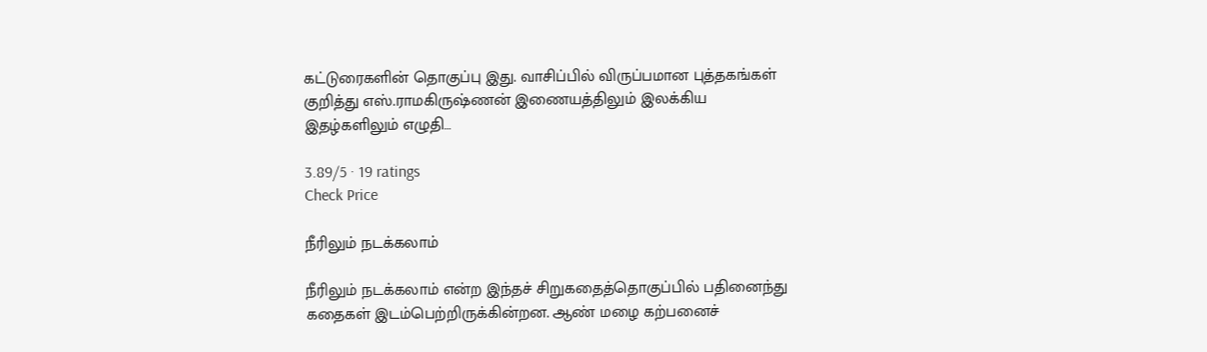கட்டுரைகளின் தொகுப்பு இது. வாசிப்பில் விருப்பமான புத்தகங்கள் குறித்து எஸ்.ராமகிருஷ்ணன் இணையத்திலும் இலக்கிய இதழ்களிலும் எழுதி…

3.89/5 · 19 ratings
Check Price

நீரிலும் நடக்கலாம்

நீரிலும் நடக்கலாம் என்ற இந்தச் சிறுகதைத்தொகுப்பில் பதினைந்து கதைகள் இடம்பெற்றிருக்கின்றன. ஆண் மழை கற்பனைச்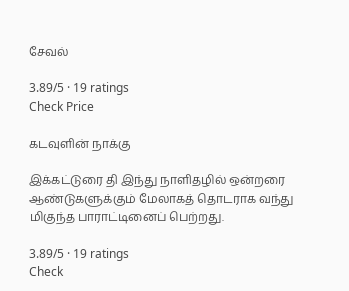சேவல்

3.89/5 · 19 ratings
Check Price

கடவுளின் நாக்கு

இக்கட்டுரை தி இந்து நாளிதழில் ஒன்றரை ஆண்டுகளுக்கும் மேலாகத் தொடராக வந்து மிகுந்த பாராட்டினைப் பெற்றது.

3.89/5 · 19 ratings
Check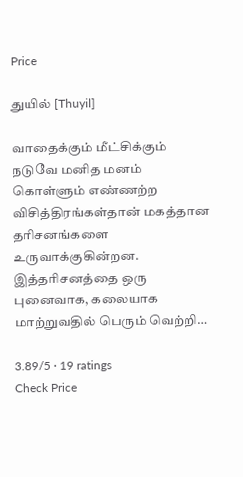Price

துயில் [Thuyil]

வாதைக்கும் மீட்சிக்கும் நடுவே மனித மனம் கொள்ளும் எண்ணற்ற விசித்திரங்கள்தான் மகத்தான தரிசனங்களை உருவாக்குகின்றன. இத்தரிசனத்தை ஒரு புனைவாக, கலையாக மாற்றுவதில் பெரும் வெற்றி…

3.89/5 · 19 ratings
Check Price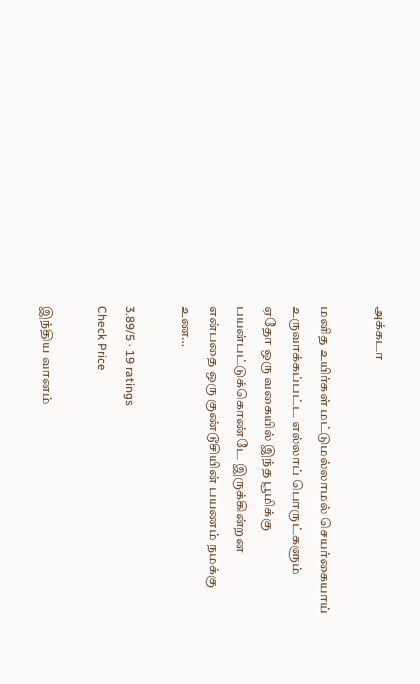அக்கடா

மனித உயிர்கள் மட்டுமல்லாமல் செயர்கையாய் உருவாக்கப்பட்ட எல்லாப் பொருட்களும் ஏதோ ஒரு வகையில் இந்த பூமிக்கு பயன்பட்டுக்கொண்டே இருக்கின்றன என்பதை ஒரு குண்டூசியின் பயணம் நமக்கு உண…

3.89/5 · 19 ratings
Check Price

இந்திய வானம்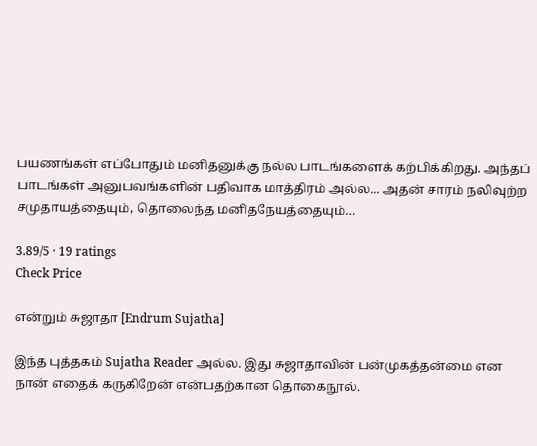பயணங்கள் எப்போதும் மனிதனுக்கு நல்ல பாடங்களைக் கற்பிக்கிறது. அந்தப் பாடங்கள் அனுபவங்களின் பதிவாக மாத்திரம் அல்ல... அதன் சாரம் நலிவுற்ற சமுதாயத்தையும், தொலைந்த மனிதநேயத்தையும்…

3.89/5 · 19 ratings
Check Price

என்றும் சுஜாதா [Endrum Sujatha]

இந்த புத்தகம் Sujatha Reader அல்ல. இது சுஜாதாவின் பன்முகத்தன்மை என நான் எதைக் கருகிறேன் என்பதற்கான தொகைநூல்.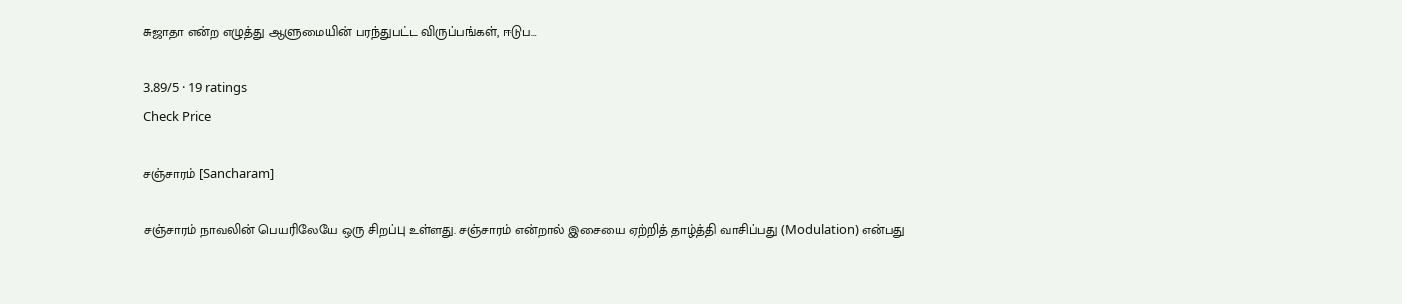சுஜாதா என்ற எழுத்து ஆளுமையின் பரந்துபட்ட விருப்பங்கள், ஈடுப…

3.89/5 · 19 ratings
Check Price

சஞ்சாரம் [Sancharam]

சஞ்சாரம் நாவலின் பெயரிலேயே ஒரு சிறப்பு உள்ளது. சஞ்சாரம் என்றால் இசையை ஏற்றித் தாழ்த்தி வாசிப்பது (Modulation) என்பது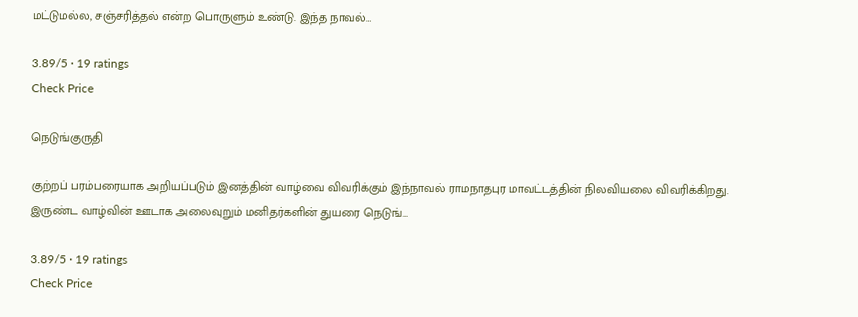மட்டுமல்ல, சஞ்சரித்தல் என்ற பொருளும் உண்டு. இந்த நாவல்…

3.89/5 · 19 ratings
Check Price

நெடுங்குருதி

குற்றப் பரம்பரையாக அறியப்படும் இனத்தின் வாழ்வை விவரிக்கும் இந்நாவல் ராமநாதபுர மாவட்டத்தின் நிலவியலை விவரிக்கிறது. இருண்ட வாழ்வின் ஊடாக அலைவுறும் மனிதர்களின் துயரை நெடுங்…

3.89/5 · 19 ratings
Check Price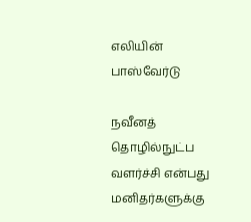எலியின் பாஸ்வேர்டு

நவீனத் தொழில்நுட்ப வளர்ச்சி என்பது மனிதர்களுக்கு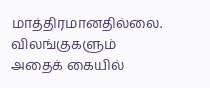மாத்திரமானதில்லை. விலங்குகளும் அதைக் கையில்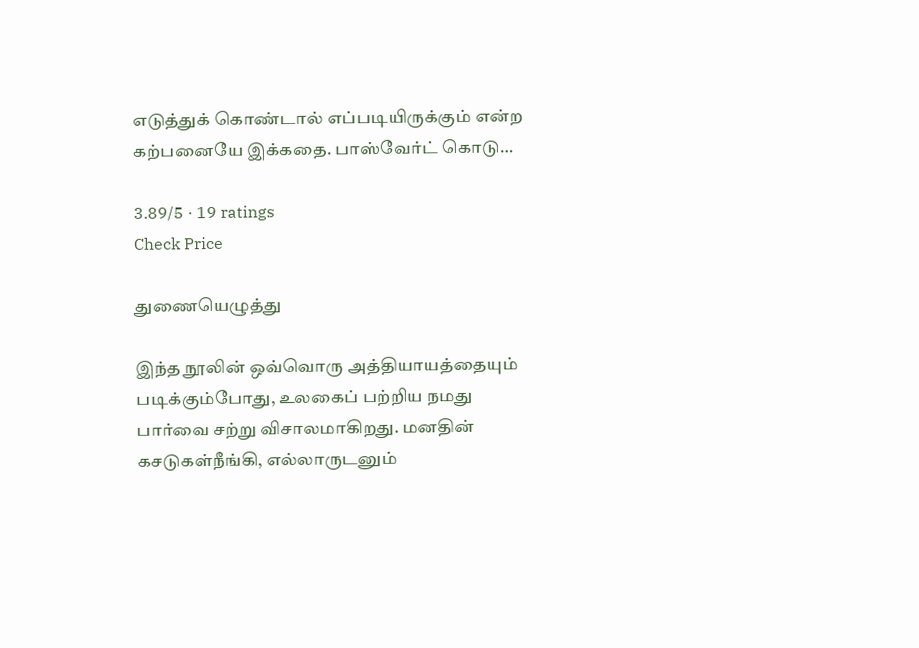எடுத்துக் கொண்டால் எப்படியிருக்கும் என்ற கற்பனையே இக்கதை. பாஸ்வேர்ட் கொடு…

3.89/5 · 19 ratings
Check Price

துணையெழுத்து

இந்த நூலின் ஒவ்வொரு அத்தியாயத்தையும் படிக்கும்போது, உலகைப் பற்றிய நமது பார்வை சற்று விசாலமாகிறது. மனதின் கசடுகள்நீங்கி, எல்லாருடனும்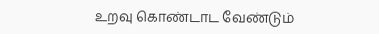உறவு கொண்டாட வேண்டும்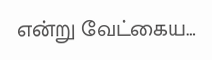என்று வேட்கைய…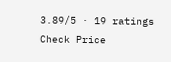3.89/5 · 19 ratings
Check Price